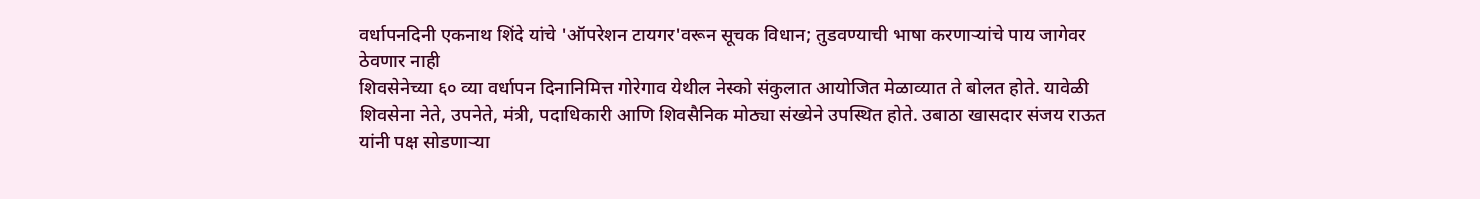वर्धापनदिनी एकनाथ शिंदे यांचे 'ऑपरेशन टायगर'वरून सूचक विधान; तुडवण्याची भाषा करणाऱ्यांचे पाय जागेवर ठेवणार नाही
शिवसेनेच्या ६० व्या वर्धापन दिनानिमित्त गोरेगाव येथील नेस्को संकुलात आयोजित मेळाव्यात ते बोलत होते. यावेळी शिवसेना नेते, उपनेते, मंत्री, पदाधिकारी आणि शिवसैनिक मोठ्या संख्येने उपस्थित होते. उबाठा खासदार संजय राऊत यांनी पक्ष सोडणाऱ्या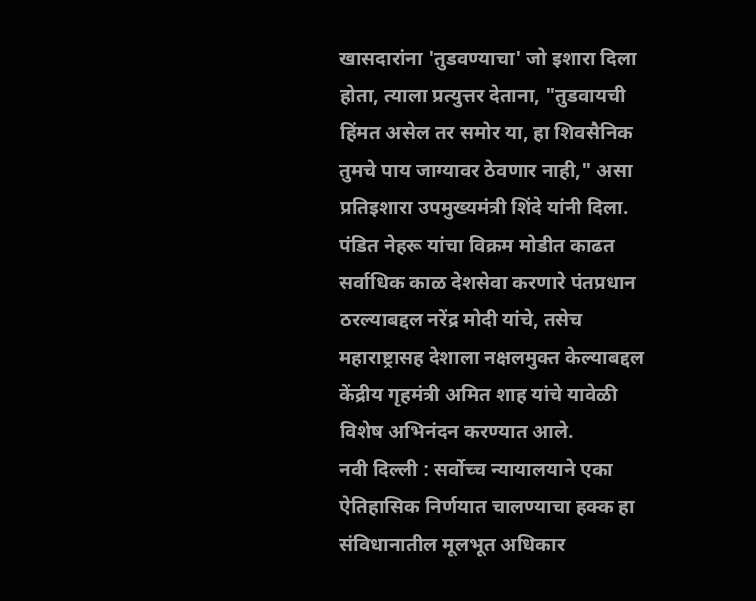खासदारांना 'तुडवण्याचा' जो इशारा दिला होता, त्याला प्रत्युत्तर देताना, "तुडवायची हिंमत असेल तर समोर या, हा शिवसैनिक तुमचे पाय जाग्यावर ठेवणार नाही," असा प्रतिइशारा उपमुख्यमंत्री शिंदे यांनी दिला. पंडित नेहरू यांचा विक्रम मोडीत काढत सर्वाधिक काळ देशसेवा करणारे पंतप्रधान ठरल्याबद्दल नरेंद्र मोदी यांचे, तसेच महाराष्ट्रासह देशाला नक्षलमुक्त केल्याबद्दल केंद्रीय गृहमंत्री अमित शाह यांचे यावेळी विशेष अभिनंदन करण्यात आले.
नवी दिल्ली : सर्वोच्च न्यायालयाने एका ऐतिहासिक निर्णयात चालण्याचा हक्क हा संविधानातील मूलभूत अधिकार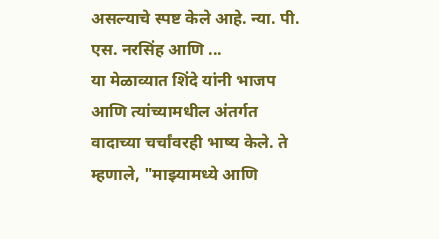असल्याचे स्पष्ट केले आहे. न्या. पी. एस. नरसिंह आणि ...
या मेळाव्यात शिंदे यांनी भाजप आणि त्यांच्यामधील अंतर्गत वादाच्या चर्चांवरही भाष्य केले. ते म्हणाले, "माझ्यामध्ये आणि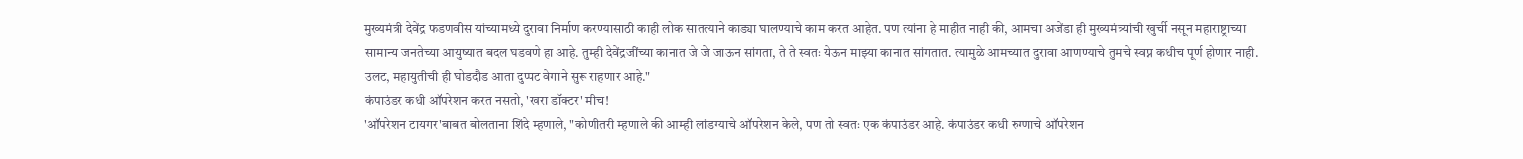मुख्यमंत्री देवेंद्र फडणवीस यांच्यामध्ये दुरावा निर्माण करण्यासाठी काही लोक सातत्याने काड्या घालण्याचे काम करत आहेत. पण त्यांना हे माहीत नाही की, आमचा अजेंडा ही मुख्यमंत्र्यांची खुर्ची नसून महाराष्ट्राच्या सामान्य जनतेच्या आयुष्यात बदल घडवणे हा आहे. तुम्ही देवेंद्रजींच्या कानात जे जे जाऊन सांगता, ते ते स्वतः येऊन माझ्या कानात सांगतात. त्यामुळे आमच्यात दुरावा आणण्याचे तुमचे स्वप्न कधीच पूर्ण होणार नाही. उलट, महायुतीची ही घोडदौड आता दुप्पट वेगाने सुरू राहणार आहे."
कंपाउंडर कधी ऑपरेशन करत नसतो, 'खरा डॉक्टर' मीच!
'ऑपरेशन टायगर'बाबत बोलताना शिंदे म्हणाले, "कोणीतरी म्हणाले की आम्ही लांडग्याचे ऑपरेशन केले, पण तो स्वतः एक कंपाउंडर आहे. कंपाउंडर कधी रुग्णाचे ऑपरेशन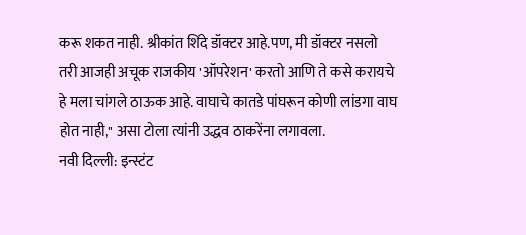करू शकत नाही. श्रीकांत शिंदे डॉक्टर आहे.पण, मी डॉक्टर नसलो तरी आजही अचूक राजकीय 'ऑपरेशन' करतो आणि ते कसे करायचे हे मला चांगले ठाऊक आहे. वाघाचे कातडे पांघरून कोणी लांडगा वाघ होत नाही," असा टोला त्यांनी उद्धव ठाकरेंना लगावला.
नवी दिल्ली: इन्स्टंट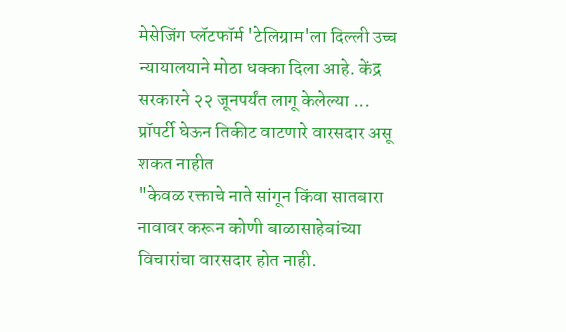मेसेजिंग प्लॅटफॉर्म 'टेलिग्राम'ला दिल्ली उच्च न्यायालयाने मोठा धक्का दिला आहे. केंद्र सरकारने २२ जूनपर्यंत लागू केलेल्या ...
प्रॉपर्टी घेऊन तिकीट वाटणारे वारसदार असू शकत नाहीत
"केवळ रक्ताचे नाते सांगून किंवा सातबारा नावावर करून कोणी बाळासाहेबांच्या विचारांचा वारसदार होत नाही.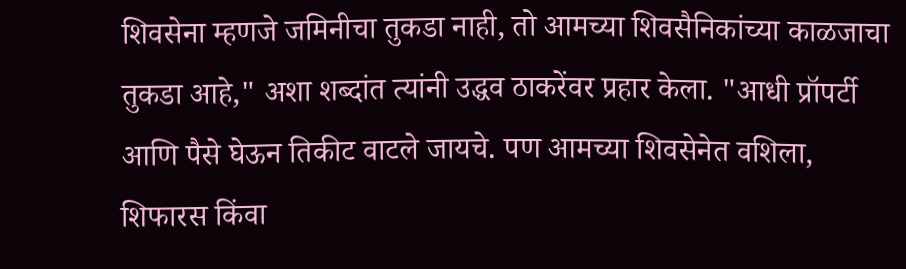शिवसेना म्हणजे जमिनीचा तुकडा नाही, तो आमच्या शिवसैनिकांच्या काळजाचा तुकडा आहे," अशा शब्दांत त्यांनी उद्धव ठाकरेंवर प्रहार केला. "आधी प्रॉपर्टी आणि पैसे घेऊन तिकीट वाटले जायचे. पण आमच्या शिवसेनेत वशिला, शिफारस किंवा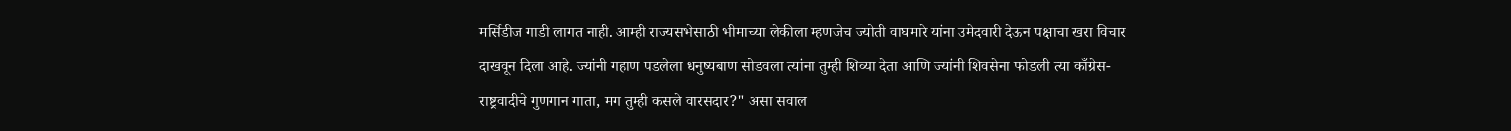मर्सिडीज गाडी लागत नाही. आम्ही राज्यसभेसाठी भीमाच्या लेकीला म्हणजेच ज्योती वाघमारे यांना उमेदवारी देऊन पक्षाचा खरा विचार दाखवून दिला आहे. ज्यांनी गहाण पडलेला धनुष्यबाण सोडवला त्यांना तुम्ही शिव्या देता आणि ज्यांनी शिवसेना फोडली त्या काँग्रेस-राष्ट्रवादीचे गुणगान गाता, मग तुम्ही कसले वारसदार?" असा सवाल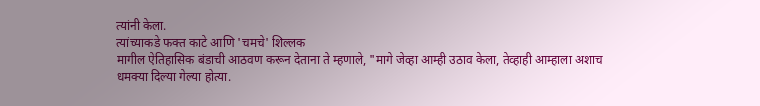त्यांनी केला.
त्यांच्याकडे फक्त काटे आणि 'चमचे' शिल्लक
मागील ऐतिहासिक बंडाची आठवण करून देताना ते म्हणाले, "मागे जेव्हा आम्ही उठाव केला, तेव्हाही आम्हाला अशाच धमक्या दिल्या गेल्या होत्या.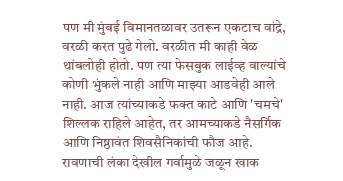पण मी मुंबई विमानतळावर उतरून एकटाच वांद्रे, वरळी करत पुढे गेलो. वरळीत मी काही वेळ थांबलोही होतो. पण त्या फेसबुक लाईव्ह वाल्यांचे कोणी भुंकले नाही आणि माझ्या आडवेही आले नाही. आज त्यांच्याकडे फक्त काटे आणि 'चमचे' शिल्लक राहिले आहेत, तर आमच्याकडे नैसर्गिक आणि निष्ठावंत शिवसैनिकांची फौज आहे. रावणाची लंका देखील गर्वामुळे जळून खाक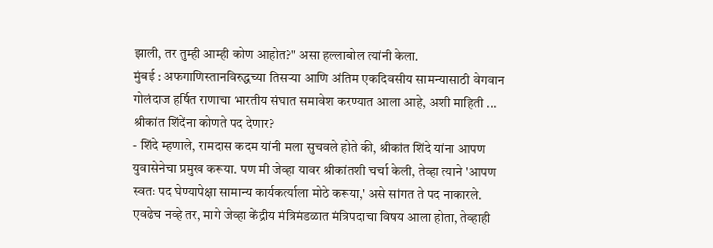झाली, तर तुम्ही आम्ही कोण आहोत?" असा हल्लाबोल त्यांनी केला.
मुंबई : अफगाणिस्तानविरुद्धच्या तिसऱ्या आणि अंतिम एकदिवसीय सामन्यासाठी वेगवान गोलंदाज हर्षित राणाचा भारतीय संघात समावेश करण्यात आला आहे, अशी माहिती ...
श्रीकांत शिंदेंना कोणते पद देणार?
- शिंदे म्हणाले, रामदास कदम यांनी मला सुचवले होते की, श्रीकांत शिंदे यांना आपण युवासेनेचा प्रमुख करूया. पण मी जेव्हा यावर श्रीकांतशी चर्चा केली, तेव्हा त्याने 'आपण स्वतः पद घेण्यापेक्षा सामान्य कार्यकर्त्याला मोठे करूया,' असे सांगत ते पद नाकारले. एवढेच नव्हे तर, मागे जेव्हा केंद्रीय मंत्रिमंडळात मंत्रिपदाचा विषय आला होता, तेव्हाही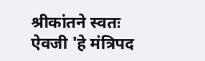श्रीकांतने स्वतः ऐवजी 'हे मंत्रिपद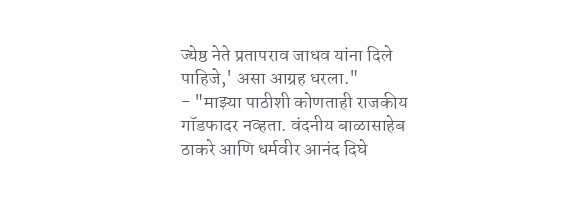ज्येष्ठ नेते प्रतापराव जाधव यांना दिले पाहिजे,' असा आग्रह धरला."
- "माझ्या पाठीशी कोणताही राजकीय गॉडफादर नव्हता. वंदनीय बाळासाहेब ठाकरे आणि धर्मवीर आनंद दिघे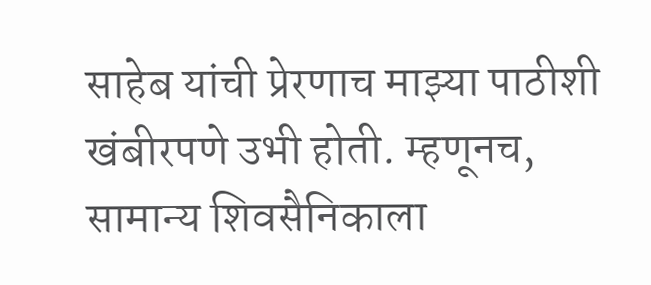साहेब यांची प्रेरणाच माझ्या पाठीशी खंबीरपणे उभी होती. म्हणूनच, सामान्य शिवसैनिकाला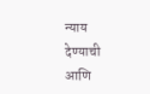न्याय देण्याची आणि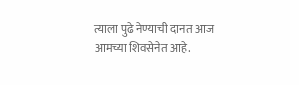त्याला पुढे नेण्याची दानत आज आमच्या शिवसेनेत आहे.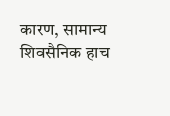कारण, सामान्य शिवसैनिक हाच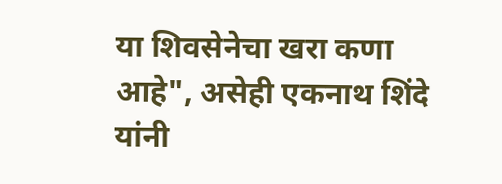या शिवसेनेचा खरा कणा आहे", असेही एकनाथ शिंदे यांनी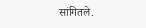सांगितले.